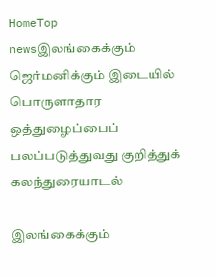HomeTop newsஇலங்கைக்கும் ஜெர்மனிக்கும் இடையில் பொருளாதார ஒத்துழைப்பைப் பலப்படுத்துவது குறித்துக் கலந்துரையாடல்

இலங்கைக்கும்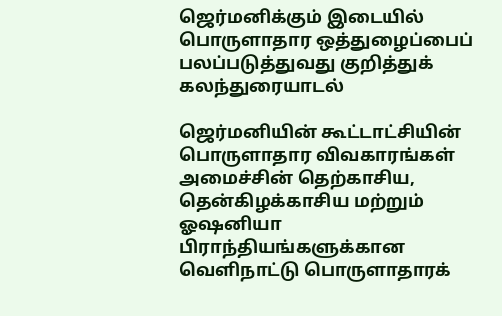ஜெர்மனிக்கும் இடையில் பொருளாதார ஒத்துழைப்பைப் பலப்படுத்துவது குறித்துக் கலந்துரையாடல்

ஜெர்மனியின் கூட்டாட்சியின் பொருளாதார விவகாரங்கள் அமைச்சின் தெற்காசிய, தென்கிழக்காசிய மற்றும் ஓஷனியா பிராந்தியங்களுக்கான வெளிநாட்டு பொருளாதாரக்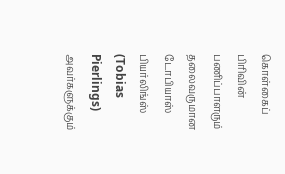கொள்கைப் பிரிவின் பணிப்பாளரும் தலைவருமான டோபியாஸ் பியர்லிங்ஸ் (Tobias Pierlings) அவர்களுக்கும்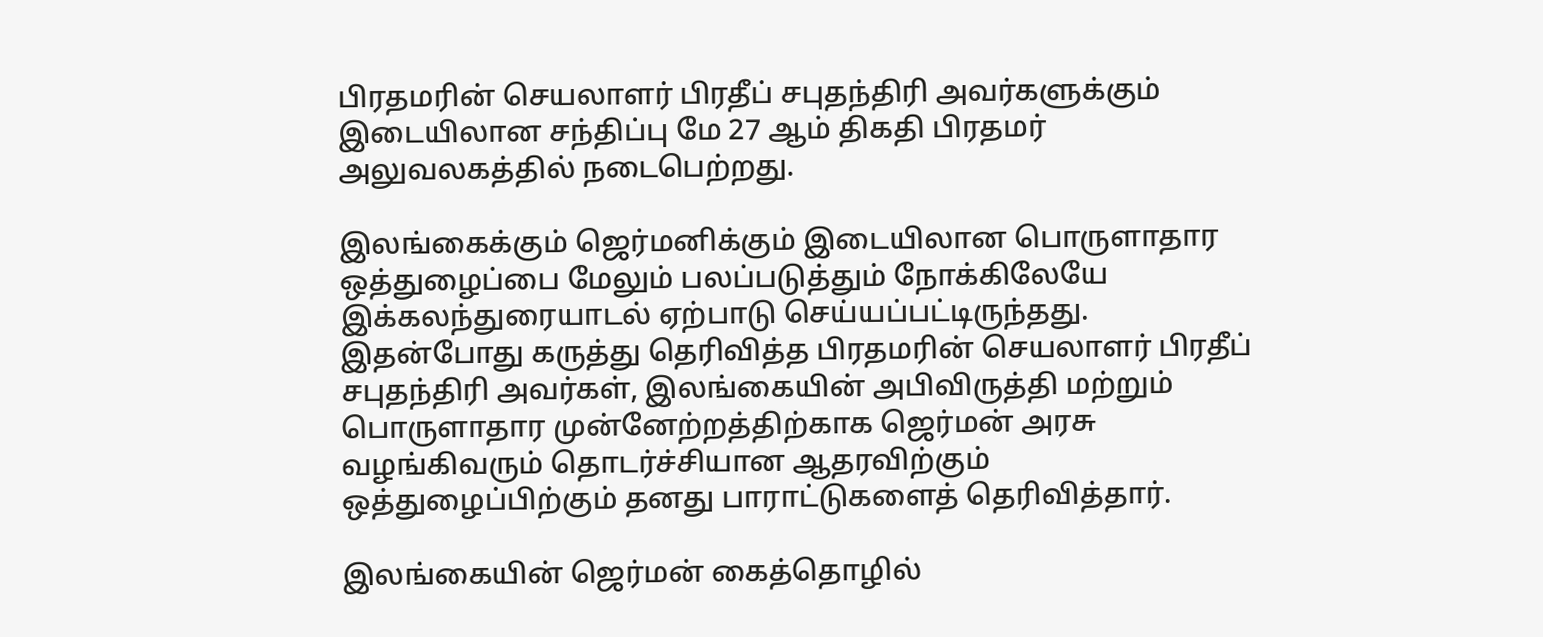பிரதமரின் செயலாளர் பிரதீப் சபுதந்திரி அவர்களுக்கும் இடையிலான சந்திப்பு மே 27 ஆம் திகதி பிரதமர் அலுவலகத்தில் நடைபெற்றது.

இலங்கைக்கும் ஜெர்மனிக்கும் இடையிலான பொருளாதார ஒத்துழைப்பை மேலும் பலப்படுத்தும் நோக்கிலேயே இக்கலந்துரையாடல் ஏற்பாடு செய்யப்பட்டிருந்தது.
இதன்போது கருத்து தெரிவித்த பிரதமரின் செயலாளர் பிரதீப் சபுதந்திரி அவர்கள், இலங்கையின் அபிவிருத்தி மற்றும் பொருளாதார முன்னேற்றத்திற்காக ஜெர்மன் அரசு வழங்கிவரும் தொடர்ச்சியான ஆதரவிற்கும் ஒத்துழைப்பிற்கும் தனது பாராட்டுகளைத் தெரிவித்தார்.

இலங்கையின் ஜெர்மன் கைத்தொழில்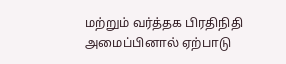மற்றும் வர்த்தக பிரதிநிதி அமைப்பினால் ஏற்பாடு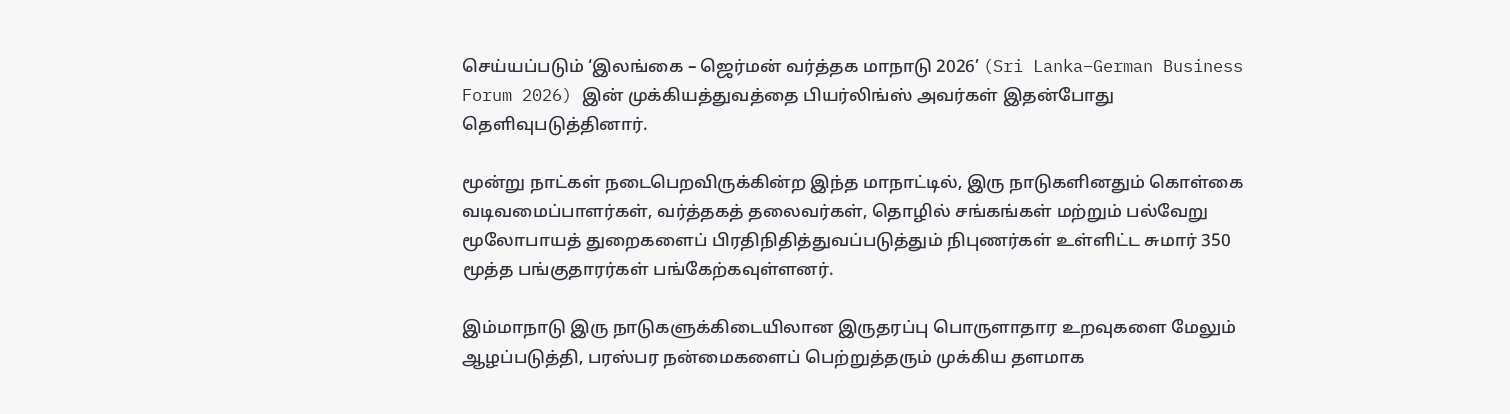செய்யப்படும் ‘இலங்கை – ஜெர்மன் வர்த்தக மாநாடு 2026’ (Sri Lanka–German Business Forum 2026) இன் முக்கியத்துவத்தை பியர்லிங்ஸ் அவர்கள் இதன்போது தெளிவுபடுத்தினார்.

மூன்று நாட்கள் நடைபெறவிருக்கின்ற இந்த மாநாட்டில், இரு நாடுகளினதும் கொள்கை வடிவமைப்பாளர்கள், வர்த்தகத் தலைவர்கள், தொழில் சங்கங்கள் மற்றும் பல்வேறு மூலோபாயத் துறைகளைப் பிரதிநிதித்துவப்படுத்தும் நிபுணர்கள் உள்ளிட்ட சுமார் 350 மூத்த பங்குதாரர்கள் பங்கேற்கவுள்ளனர்.

இம்மாநாடு இரு நாடுகளுக்கிடையிலான இருதரப்பு பொருளாதார உறவுகளை மேலும் ஆழப்படுத்தி, பரஸ்பர நன்மைகளைப் பெற்றுத்தரும் முக்கிய தளமாக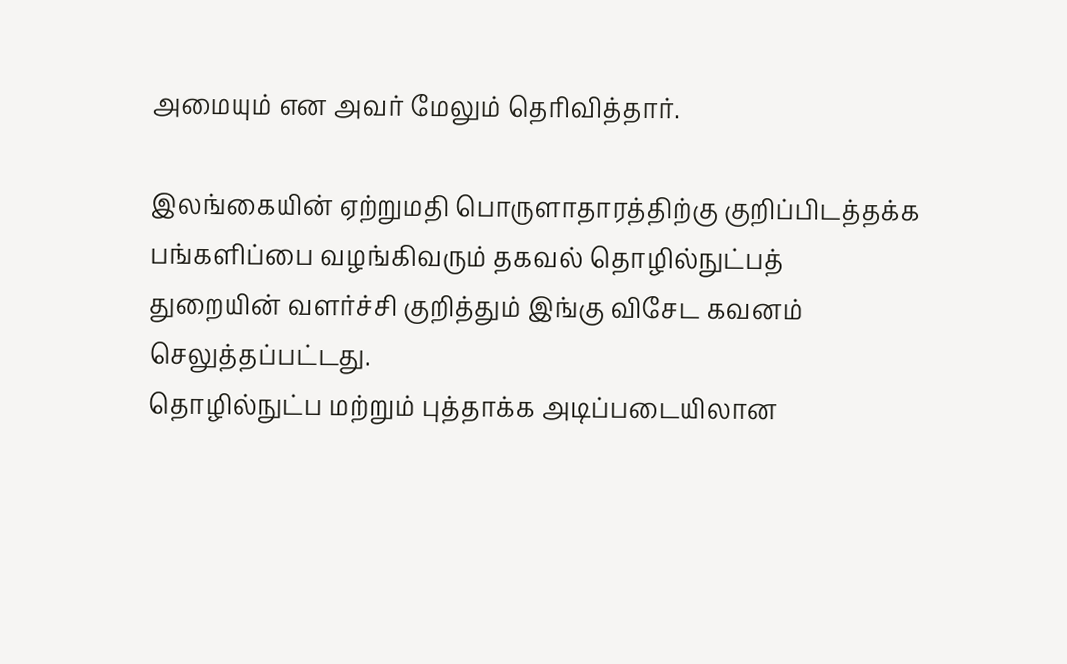அமையும் என அவர் மேலும் தெரிவித்தார்.

இலங்கையின் ஏற்றுமதி பொருளாதாரத்திற்கு குறிப்பிடத்தக்க பங்களிப்பை வழங்கிவரும் தகவல் தொழில்நுட்பத் துறையின் வளர்ச்சி குறித்தும் இங்கு விசேட கவனம் செலுத்தப்பட்டது.
தொழில்நுட்ப மற்றும் புத்தாக்க அடிப்படையிலான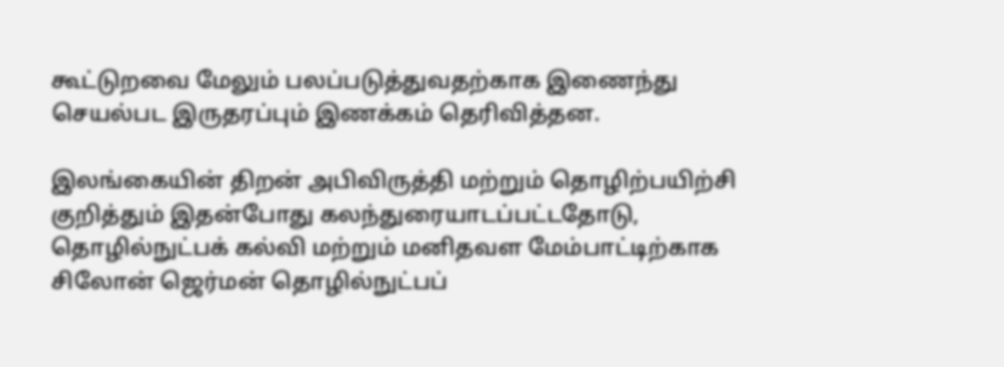கூட்டுறவை மேலும் பலப்படுத்துவதற்காக இணைந்து செயல்பட இருதரப்பும் இணக்கம் தெரிவித்தன.

இலங்கையின் திறன் அபிவிருத்தி மற்றும் தொழிற்பயிற்சி குறித்தும் இதன்போது கலந்துரையாடப்பட்டதோடு, தொழில்நுட்பக் கல்வி மற்றும் மனிதவள மேம்பாட்டிற்காக சிலோன் ஜெர்மன் தொழில்நுட்பப்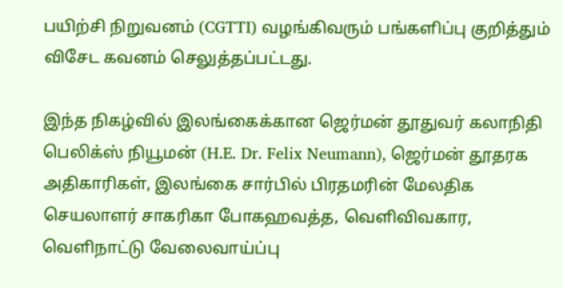பயிற்சி நிறுவனம் (CGTTI) வழங்கிவரும் பங்களிப்பு குறித்தும் விசேட கவனம் செலுத்தப்பட்டது.

இந்த நிகழ்வில் இலங்கைக்கான ஜெர்மன் தூதுவர் கலாநிதி பெலிக்ஸ் நியூமன் (H.E. Dr. Felix Neumann), ஜெர்மன் தூதரக அதிகாரிகள், இலங்கை சார்பில் பிரதமரின் மேலதிக செயலாளர் சாகரிகா போகஹவத்த, வெளிவிவகார, வெளிநாட்டு வேலைவாய்ப்பு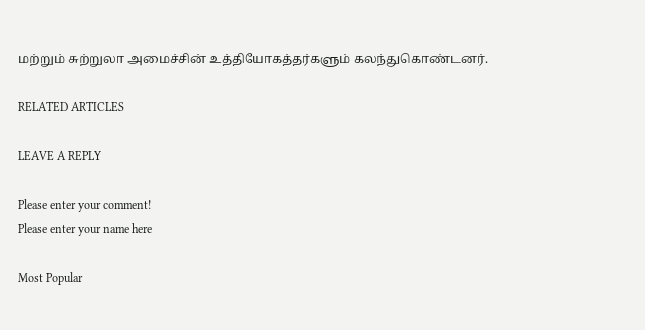மற்றும் சுற்றுலா அமைச்சின் உத்தியோகத்தர்களும் கலந்துகொண்டனர்.

RELATED ARTICLES

LEAVE A REPLY

Please enter your comment!
Please enter your name here

Most Popular